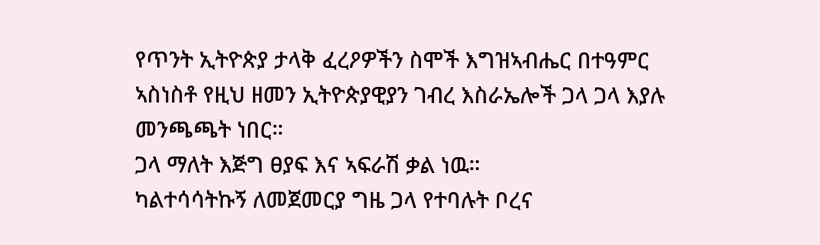የጥንት ኢትዮጵያ ታላቅ ፈረዖዎችን ስሞች እግዝኣብሔር በተዓምር ኣስነስቶ የዚህ ዘመን ኢትዮጵያዊያን ገብረ እስራኤሎች ጋላ ጋላ እያሉ መንጫጫት ነበር።
ጋላ ማለት እጅግ ፀያፍ እና ኣፍራሽ ቃል ነዉ።
ካልተሳሳትኩኝ ለመጀመርያ ግዜ ጋላ የተባሉት ቦረና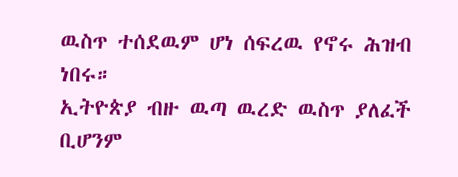ዉስጥ ተሰደዉም ሆነ ሰፍረዉ የኖሩ ሕዝብ ነበሩ።
ኢትዮጵያ ብዙ ዉጣ ዉረድ ዉስጥ ያለፈች ቢሆንም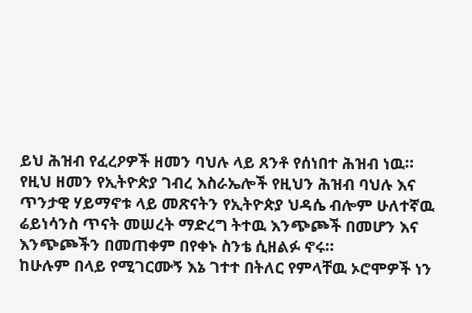ይህ ሕዝብ የፈረዖዎች ዘመን ባህሉ ላይ ጸንቶ የሰነበተ ሕዝብ ነዉ።
የዚህ ዘመን የኢትዮጵያ ገብረ እስራኤሎች የዚህን ሕዝብ ባህሉ እና ጥንታዊ ሃይማኖቱ ላይ መጽናትን የኢትዮጵያ ህዳሴ ብሎም ሁለተኛዉ ሬይነሳንስ ጥናት መሠረት ማድረግ ትተዉ እንጭጮች በመሆን እና እንጭጮችን በመጠቀም በየቀኑ ስንቴ ሲዘልፉ ኖሩ።
ከሁሉም በላይ የሚገርሙኝ እኔ ገተተ በትለር የምላቸዉ ኦሮሞዎች ነን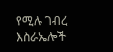የሚሉ ገብረ እስራኤሎች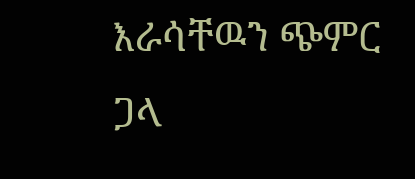እራሳቸዉን ጭምር ጋላ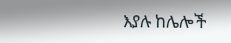እያሉ ከሌሎች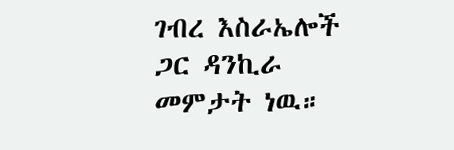ገብረ እስራኤሎች ጋር ዳንኪራ መምታት ነዉ።